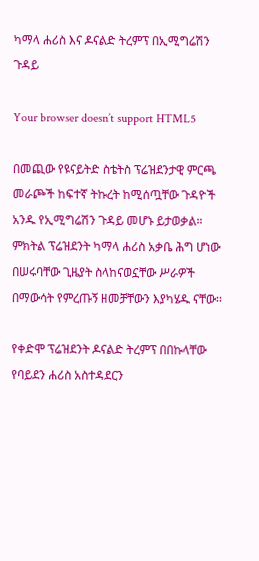ካማላ ሐሪስ እና ዶናልድ ትረምፕ በኢሚግሬሽን ጉዳይ

Your browser doesn’t support HTML5

በመጪው የዩናይትድ ስቴትስ ፕሬዝደንታዊ ምርጫ መራጮች ከፍተኛ ትኩረት ከሚሰጧቸው ጉዳዮች አንዱ የኢሚግሬሽን ጉዳይ መሆኑ ይታወቃል። ምክትል ፕሬዝደንት ካማላ ሐሪስ አቃቤ ሕግ ሆነው በሠሩባቸው ጊዜያት ስላከናወኗቸው ሥራዎች በማውሳት የምረጡኝ ዘመቻቸውን እያካሄዱ ናቸው፡፡

የቀድሞ ፕሬዝደንት ዶናልድ ትረምፕ በበኩላቸው የባይደን ሐሪስ አስተዳደርን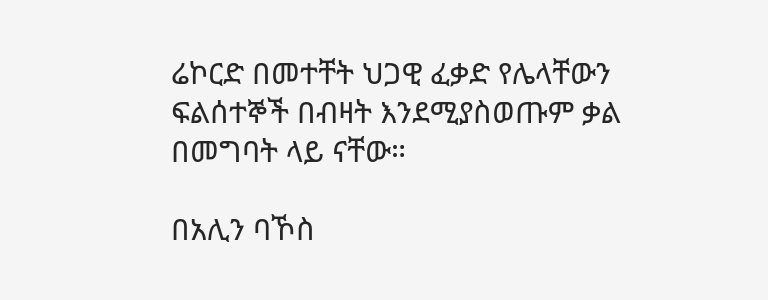ሬኮርድ በመተቸት ህጋዊ ፈቃድ የሌላቸውን ፍልሰተኞች በብዛት እንደሚያስወጡም ቃል በመግባት ላይ ናቸው።

በአሊን ባኾስ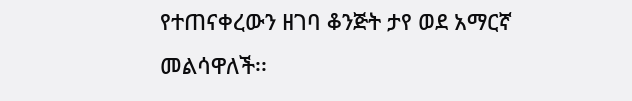የተጠናቀረውን ዘገባ ቆንጅት ታየ ወደ አማርኛ መልሳዋለች፡፡